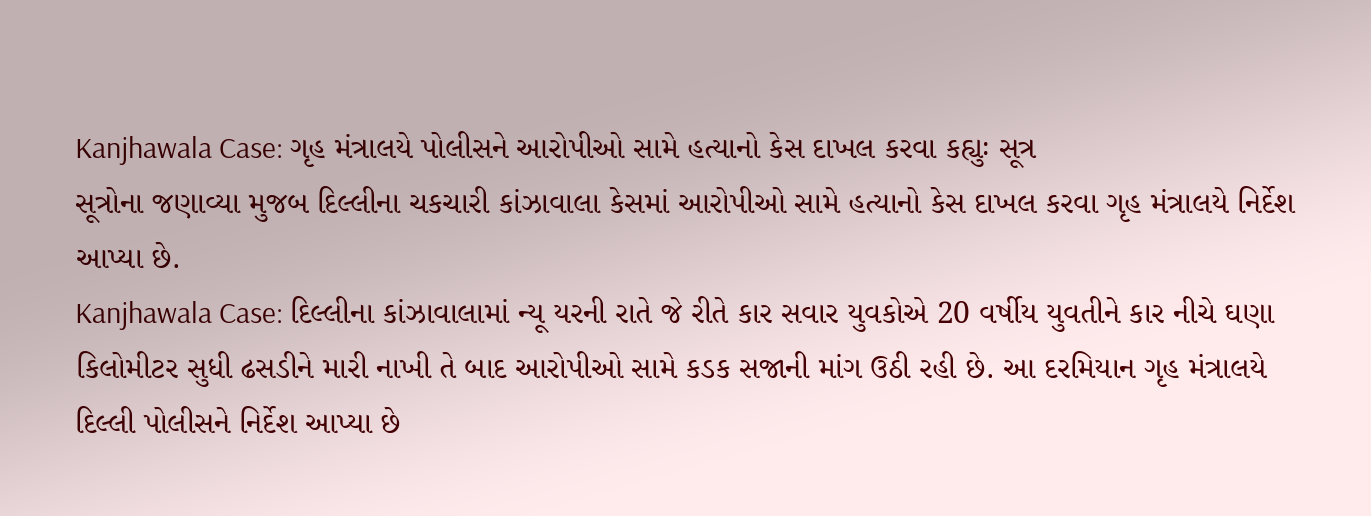Kanjhawala Case: ગૃહ મંત્રાલયે પોલીસને આરોપીઓ સામે હત્યાનો કેસ દાખલ કરવા કહ્યુઃ સૂત્ર
સૂત્રોના જણાવ્યા મુજબ દિલ્લીના ચકચારી કાંઝાવાલા કેસમાં આરોપીઓ સામે હત્યાનો કેસ દાખલ કરવા ગૃહ મંત્રાલયે નિર્દેશ આપ્યા છે.
Kanjhawala Case: દિલ્લીના કાંઝાવાલામાં ન્યૂ યરની રાતે જે રીતે કાર સવાર યુવકોએ 20 વર્ષીય યુવતીને કાર નીચે ઘણા કિલોમીટર સુધી ઢસડીને મારી નાખી તે બાદ આરોપીઓ સામે કડક સજાની માંગ ઉઠી રહી છે. આ દરમિયાન ગૃહ મંત્રાલયે દિલ્લી પોલીસને નિર્દેશ આપ્યા છે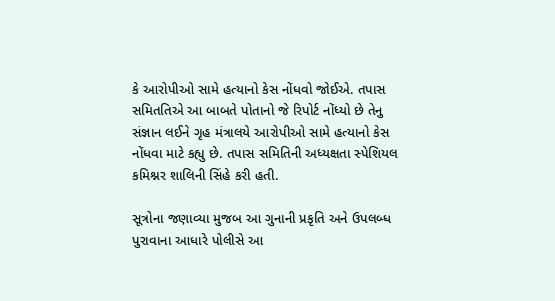કે આરોપીઓ સામે હત્યાનો કેસ નોંધવો જોઈએ. તપાસ સમિતતિએ આ બાબતે પોતાનો જે રિપોર્ટ નોંધ્યો છે તેનુ સંજ્ઞાન લઈને ગૃહ મંત્રાલયે આરોપીઓ સામે હત્યાનો કેસ નોંધવા માટે કહ્યુ છે. તપાસ સમિતિની અધ્યક્ષતા સ્પેશિયલ કમિશ્નર શાલિની સિંહે કરી હતી.

સૂત્રોના જણાવ્યા મુજબ આ ગુનાની પ્રકૃતિ અને ઉપલબ્ધ પુરાવાના આધારે પોલીસે આ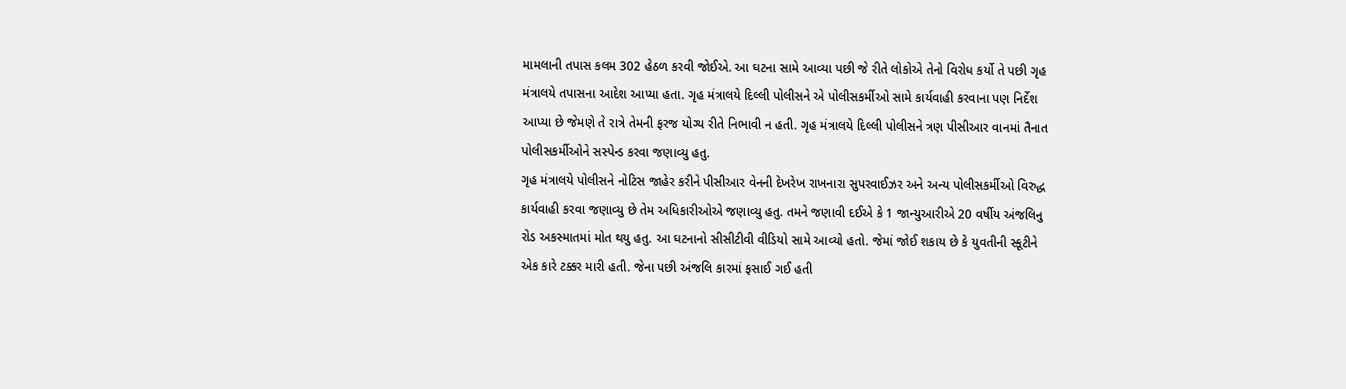મામલાની તપાસ કલમ 302 હેઠળ કરવી જોઈએ. આ ઘટના સામે આવ્યા પછી જે રીતે લોકોએ તેનો વિરોધ કર્યો તે પછી ગૃહ મંત્રાલયે તપાસના આદેશ આપ્યા હતા. ગૃહ મંત્રાલયે દિલ્લી પોલીસને એ પોલીસકર્મીઓ સામે કાર્યવાહી કરવાના પણ નિર્દેશ આપ્યા છે જેમણે તે રાત્રે તેમની ફરજ યોગ્ય રીતે નિભાવી ન હતી. ગૃહ મંત્રાલયે દિલ્લી પોલીસને ત્રણ પીસીઆર વાનમાં તૈનાત પોલીસકર્મીઓને સસ્પેન્ડ કરવા જણાવ્યુ હતુ.
ગૃહ મંત્રાલયે પોલીસને નોટિસ જાહેર કરીને પીસીઆર વેનની દેખરેખ રાખનારા સુપરવાઈઝર અને અન્ય પોલીસકર્મીઓ વિરુદ્ધ કાર્યવાહી કરવા જણાવ્યુ છે તેમ અધિકારીઓએ જણાવ્યુ હતુ. તમને જણાવી દઈએ કે 1 જાન્યુઆરીએ 20 વર્ષીય અંજલિનુ રોડ અકસ્માતમાં મોત થયુ હતુ. આ ઘટનાનો સીસીટીવી વીડિયો સામે આવ્યો હતો. જેમાં જોઈ શકાય છે કે યુવતીની સ્કૂટીને એક કારે ટક્કર મારી હતી. જેના પછી અંજલિ કારમાં ફસાઈ ગઈ હતી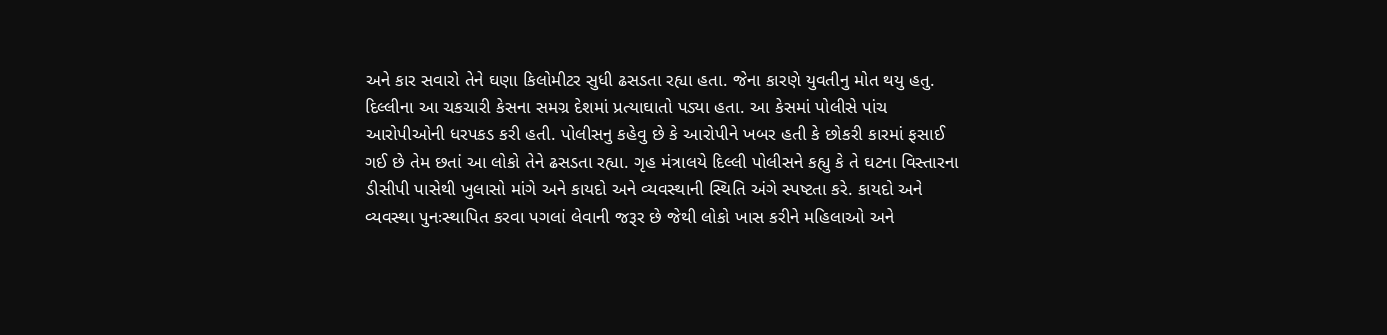અને કાર સવારો તેને ઘણા કિલોમીટર સુધી ઢસડતા રહ્યા હતા. જેના કારણે યુવતીનુ મોત થયુ હતુ.
દિલ્લીના આ ચકચારી કેસના સમગ્ર દેશમાં પ્રત્યાઘાતો પડ્યા હતા. આ કેસમાં પોલીસે પાંચ આરોપીઓની ધરપકડ કરી હતી. પોલીસનુ કહેવુ છે કે આરોપીને ખબર હતી કે છોકરી કારમાં ફસાઈ ગઈ છે તેમ છતાં આ લોકો તેને ઢસડતા રહ્યા. ગૃહ મંત્રાલયે દિલ્લી પોલીસને કહ્યુ કે તે ઘટના વિસ્તારના ડીસીપી પાસેથી ખુલાસો માંગે અને કાયદો અને વ્યવસ્થાની સ્થિતિ અંગે સ્પષ્ટતા કરે. કાયદો અને વ્યવસ્થા પુનઃસ્થાપિત કરવા પગલાં લેવાની જરૂર છે જેથી લોકો ખાસ કરીને મહિલાઓ અને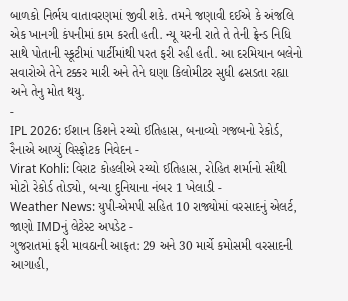બાળકો નિર્ભય વાતાવરણમાં જીવી શકે. તમને જણાવી દઈએ કે અંજલિ એક ખાનગી કંપનીમાં કામ કરતી હતી. ન્યૂ યરની રાતે તે તેની ફ્રેન્ડ નિધિ સાથે પોતાની સ્કૂટીમાં પાર્ટીમાંથી પરત ફરી રહી હતી. આ દરમિયાન બલેનો સવારોએ તેને ટક્કર મારી અને તેને ઘણા કિલોમીટર સુધી ઢસડતા રહ્યા અને તેનુ મોત થયુ.
-
IPL 2026: ઈશાન કિશને રચ્યો ઈતિહાસ, બનાવ્યો ગજબનો રેકોર્ડ, રૈનાએ આપ્યું વિસ્ફોટક નિવેદન -
Virat Kohli: વિરાટ કોહલીએ રચ્યો ઈતિહાસ, રોહિત શર્માનો સૌથી મોટો રેકોર્ડ તોડ્યો, બન્યા દુનિયાના નંબર 1 ખેલાડી -
Weather News: યુપી-એમપી સહિત 10 રાજ્યોમાં વરસાદનું એલર્ટ, જાણો IMDનું લેટેસ્ટ અપડેટ -
ગુજરાતમાં ફરી માવઠાની આફત: 29 અને 30 માર્ચે કમોસમી વરસાદની આગાહી,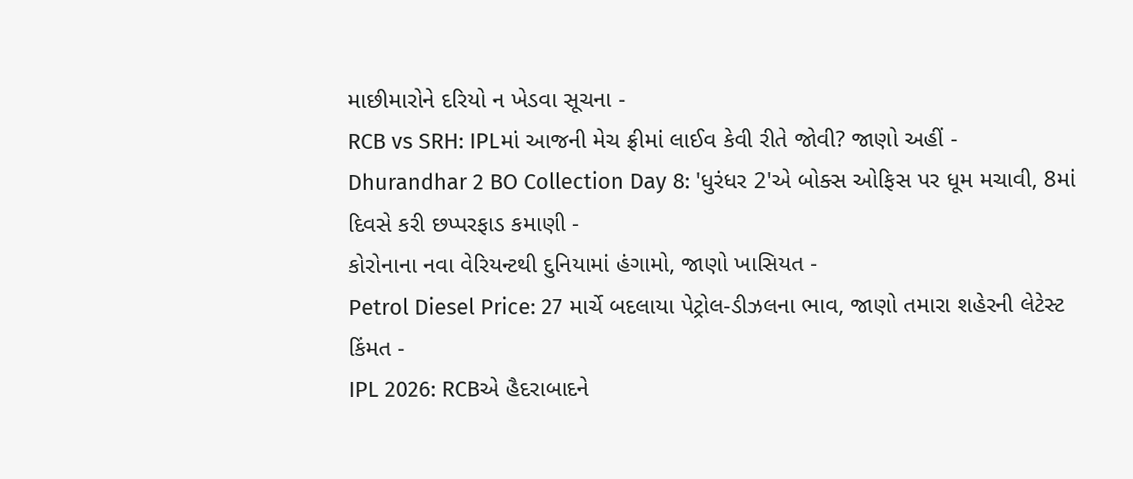માછીમારોને દરિયો ન ખેડવા સૂચના -
RCB vs SRH: IPLમાં આજની મેચ ફ્રીમાં લાઈવ કેવી રીતે જોવી? જાણો અહીં -
Dhurandhar 2 BO Collection Day 8: 'ધુરંધર 2'એ બોક્સ ઓફિસ પર ધૂમ મચાવી, 8માં દિવસે કરી છપ્પરફાડ કમાણી -
કોરોનાના નવા વેરિયન્ટથી દુનિયામાં હંગામો, જાણો ખાસિયત -
Petrol Diesel Price: 27 માર્ચે બદલાયા પેટ્રોલ-ડીઝલના ભાવ, જાણો તમારા શહેરની લેટેસ્ટ કિંમત -
IPL 2026: RCBએ હૈદરાબાદને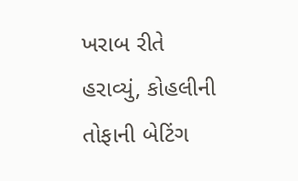ખરાબ રીતે હરાવ્યું, કોહલીની તોફાની બેટિંગ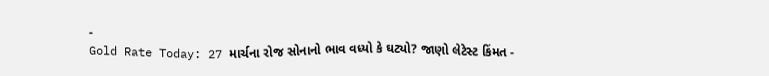-
Gold Rate Today: 27 માર્ચના રોજ સોનાનો ભાવ વધ્યો કે ઘટ્યો? જાણો લેટેસ્ટ કિંમત -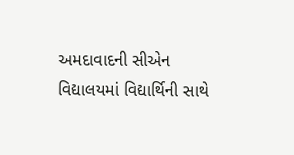અમદાવાદની સીએન વિદ્યાલયમાં વિદ્યાર્થિની સાથે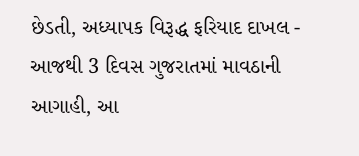છેડતી, અધ્યાપક વિરૂદ્ધ ફરિયાદ દાખલ -
આજથી 3 દિવસ ગુજરાતમાં માવઠાની આગાહી, આ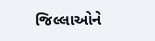જિલ્લાઓને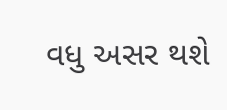વધુ અસર થશે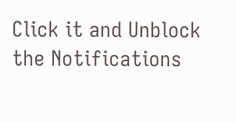Click it and Unblock the Notifications